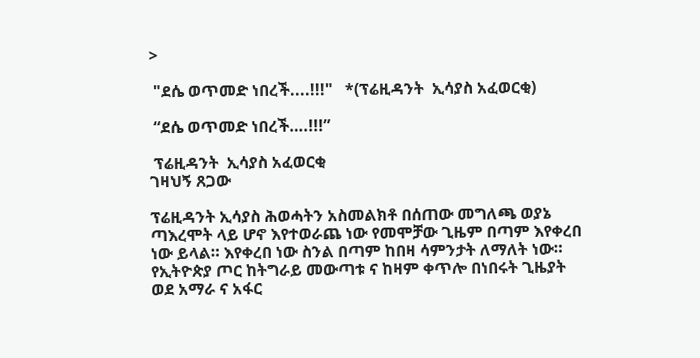>

 "ደሴ ወጥመድ ነበረች....!!!"   *(ፕሬዚዳንት  ኢሳያስ አፈወርቂ)

 “ደሴ ወጥመድ ነበረች….!!!”

 ፕሬዚዳንት  ኢሳያስ አፈወርቂ
ገዛህኝ ጸጋው

ፕሬዚዳንት ኢሳያስ ሕወሓትን አስመልክቶ በሰጠው መግለጫ ወያኔ ጣእረሞት ላይ ሆኖ እየተወራጨ ነው የመሞቻው ጊዜም በጣም እየቀረበ ነው ይላል። እየቀረበ ነው ስንል በጣም ከበዛ ሳምንታት ለማለት ነው።
የኢትዮጵያ ጦር ከትግራይ መውጣቱ ና ከዛም ቀጥሎ በነበሩት ጊዜያት ወደ አማራ ና አፋር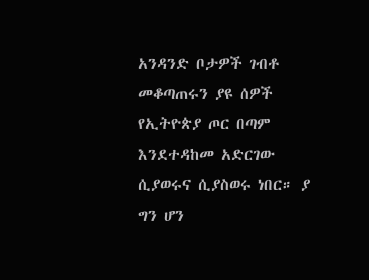አንዳንድ ቦታዎች ገብቶ መቆጣጠሩን ያዩ ሰዎች የኢትዮጵያ ጦር በጣም እንደተዳከመ አድርገው ሲያወሩና ሲያስወሩ ነበር። ያ ግን ሆን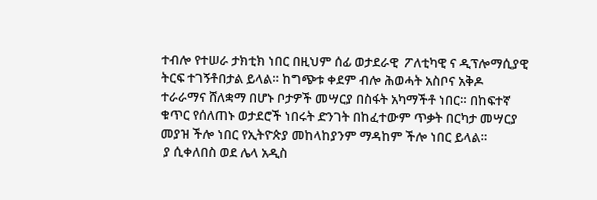ተብሎ የተሠራ ታክቲክ ነበር በዚህም ሰፊ ወታደራዊ  ፖለቲካዊ ና ዲፕሎማሲያዊ ትርፍ ተገኝቶበታል ይላል። ከግጭቱ ቀደም ብሎ ሕወሓት አስቦና አቅዶ ተራራማና ሸለቋማ በሆኑ ቦታዎች መሣርያ በስፋት አካማችቶ ነበር። በከፍተኛ ቁጥር የሰለጠኑ ወታደሮች ነበሩት ድንገት በከፈተውም ጥቃት በርካታ መሣርያ መያዝ ችሎ ነበር የኢትዮጵያ መከላከያንም ማዳከም ችሎ ነበር ይላል።
 ያ ሲቀለበስ ወደ ሌላ አዲስ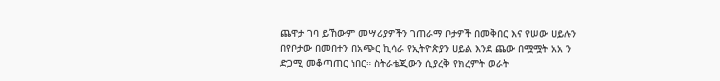ጨዋታ ገባ ይኸውም መሣሪያዎችን ገጠራማ ቦታዎች በመቅበር እና የሠው ሀይሉን በየቦታው በመበተን በአጭር ኪሳራ የኢትዮጵያን ሀይል እንደ ጨው በሟሟት አአ ን ድጋሚ መቆጣጠር ነበር። ስትራቴጂውን ሲያረቅ የክረምት ወራት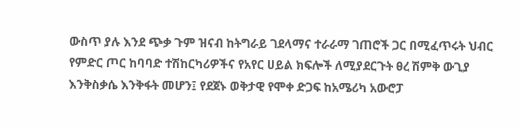ውስጥ ያሉ እንደ ጭቃ ጉም ዝናብ ከትግራይ ገደላማና ተራራማ ገጠሮች ጋር በሚፈጥሩት ህብር የምድር ጦር ከባባድ ተሽከርካሪዎችና የአየር ሀይል ክፍሎች ለሚያደርጉት ፀረ ሽምቅ ውጊያ እንቅስቃሴ እንቅፋት መሆን፤ የደጀኑ ወቅታዊ የሞቀ ድጋፍ ከአሜሪካ አውሮፓ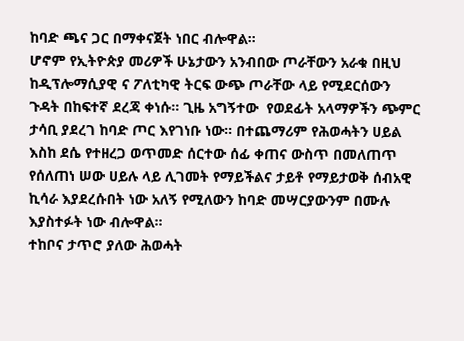ከባድ ጫና ጋር በማቀናጀት ነበር ብሎዋል።
ሆኖም የኢትዮጵያ መሪዎች ሁኔታውን አንብበው ጦራቸውን አራቁ በዚህ ከዲፕሎማሲያዊ ና ፖለቲካዊ ትርፍ ውጭ ጦራቸው ላይ የሚደርሰውን ጉዳት በከፍተኛ ደረጃ ቀነሱ። ጊዜ አግኝተው  የወደፊት አላማዎችን ጭምር ታሳቢ ያደረገ ከባድ ጦር እየገነቡ ነው። በተጨማሪም የሕወሓትን ሀይል እስከ ደሴ የተዘረጋ ወጥመድ ሰርተው ሰፊ ቀጠና ውስጥ በመለጠጥ የሰለጠነ ሠው ሀይሉ ላይ ሊገመት የማይችልና ታይቶ የማይታወቅ ሰብአዊ ኪሳራ እያደረሱበት ነው አለኝ የሚለውን ከባድ መሣርያውንም በሙሉ እያስተፉት ነው ብሎዋል።
ተከቦና ታጥሮ ያለው ሕወሓት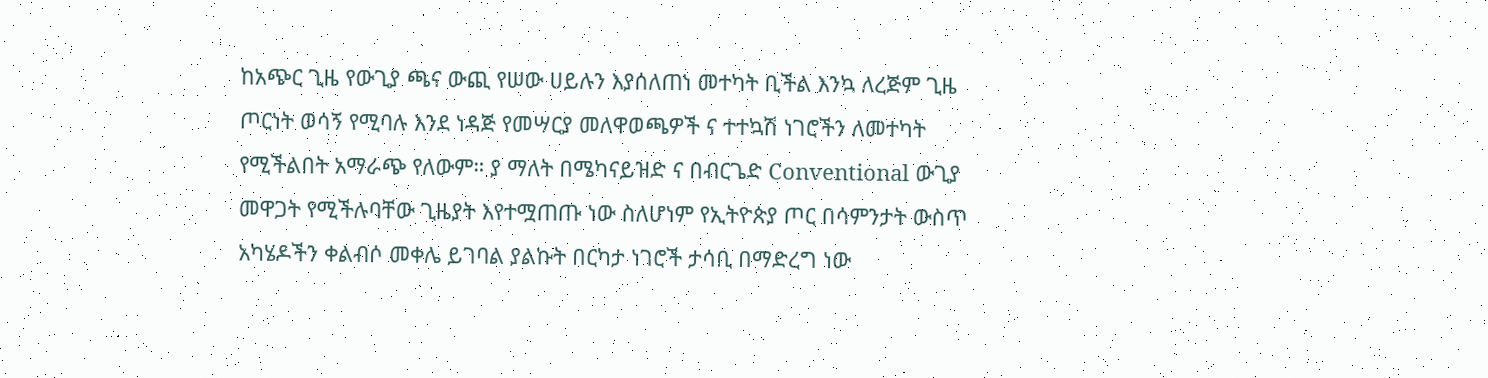ከአጭር ጊዜ የውጊያ ጫና ውጪ የሠው ሀይሉን እያሰለጠነ መተካት ቢችል እንኳ ለረጅም ጊዜ ጦርነት ወሳኝ የሚባሉ እንደ ነዳጅ የመሣርያ መለዋወጫዎች ና ተተኳሽ ነገሮችን ለመተካት የሚችልበት አማራጭ የለውም። ያ ማለት በሜካናይዝድ ና በብርጌድ Conventional ውጊያ መዋጋት የሚችሉባቸው ጊዜያት እየተሟጠጡ ነው ስለሆነም የኢትዮጵያ ጦር በሳምንታት ውስጥ አካሄዶችን ቀልብሶ መቀሌ ይገባል ያልኩት በርካታ ነገሮች ታሳቢ በማድረግ ነው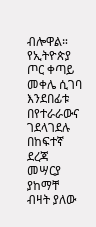ብሎዋል።
የኢትዮጵያ ጦር ቀጣይ መቀሌ ሲገባ እንደበፊቱ በየተራራውና ገደላገደሉ በከፍተኛ ደረጃ መሣርያ ያከማቸ ብዛት ያለው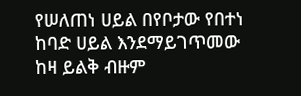የሠለጠነ ሀይል በየቦታው የበተነ ከባድ ሀይል እንደማይገጥመው ከዛ ይልቅ ብዙም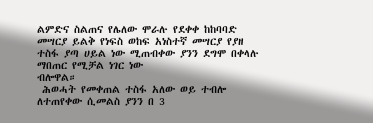ልምድና ስልጠና የሌለው ሞራሉ የደቀቀ ከከባባድ መሣርያ ይልቅ የነፍስ ወከፍ አነስተኛ መሣርያ የያዘ ተስፋ ያጣ ሀይል ነው ሚጠብቀው ያንን ደግሞ በቀላሉ ማበጠር የሚቻል ነገር ነው
ብሎዋል።
 ሕወሓት የመቀጠል ተስፋ አለው ወይ ተብሎ ለተጠየቀው ሲመልስ ያንን በ 3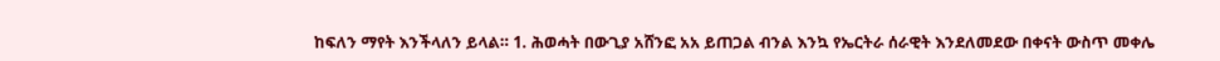ከፍለን ማየት እንችላለን ይላል። 1. ሕወሓት በውጊያ አሸንፎ አአ ይጠጋል ብንል እንኳ የኤርትራ ሰራዊት እንደለመደው በቀናት ውስጥ መቀሌ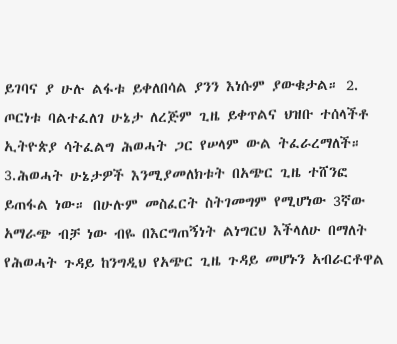ይገባና ያ ሁሉ ልፋቱ ይቀለበሳል ያንን እነሱም ያውቁታል። 2. ጦርነቱ ባልተፈለገ ሁኔታ ለረጅም ጊዜ ይቀጥልና ህዝቡ ተሰላችቶ ኢትዮጵያ ሳትፈልግ ሕወሓት ጋር የሠላም ውል ትፈራረማለች። 3.ሕወሓት ሁኔታዎች እንሚያመለክቱት በአጭር ጊዜ ተሸንፎ ይጠፋል ነው። በሁሉም መስፈርት ስትገመግም የሚሆነው 3ኛው አማራጭ ብቻ ነው ብዬ በእርግጠኝነት ልነግርህ እችላለሁ በማለት የሕወሓት ጉዳይ ከንግዲህ የአጭር ጊዜ ጉዳይ መሆኑን አብራርቶዋል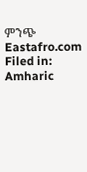ምንጭ Eastafro.com
Filed in: Amharic